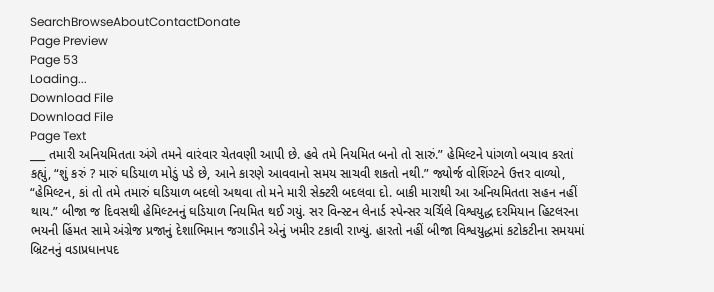SearchBrowseAboutContactDonate
Page Preview
Page 53
Loading...
Download File
Download File
Page Text
___ તમારી અનિયમિતતા અંગે તમને વારંવાર ચેતવણી આપી છે. હવે તમે નિયમિત બનો તો સારું.” હેમિલ્ટને પાંગળો બચાવ કરતાં કહ્યું, “શું કરું ? મારું ઘડિયાળ મોડું પડે છે, આને કારણે આવવાનો સમય સાચવી શકતો નથી.” જ્યોર્જ વોશિંગ્ટને ઉત્તર વાળ્યો, “હેમિલ્ટન, કાં તો તમે તમારું ઘડિયાળ બદલો અથવા તો મને મારી સેક્ટરી બદલવા દો. બાકી મારાથી આ અનિયમિતતા સહન નહીં થાય.” બીજા જ દિવસથી હેમિલ્ટનનું ઘડિયાળ નિયમિત થઈ ગયું. સર વિન્સ્ટન લેનાર્ડ સ્પેન્સર ચર્ચિલે વિશ્વયુદ્ધ દરમિયાન હિટલરના ભયની હિંમત સામે અંગ્રેજ પ્રજાનું દેશાભિમાન જગાડીને એનું ખમીર ટકાવી રાખ્યું. હારતો નહીં બીજા વિશ્વયુદ્ધમાં કટોકટીના સમયમાં બ્રિટનનું વડાપ્રધાનપદ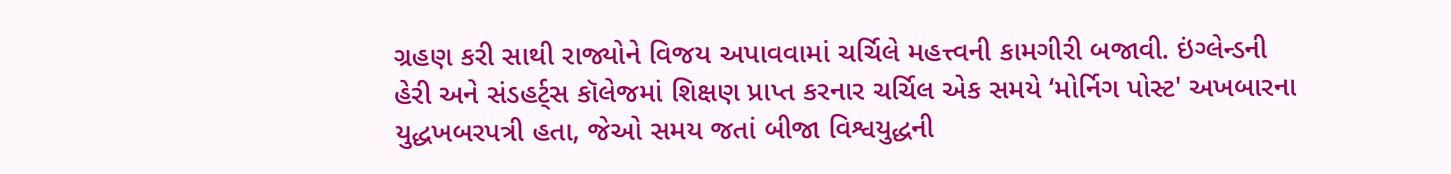ગ્રહણ કરી સાથી રાજ્યોને વિજય અપાવવામાં ચર્ચિલે મહત્ત્વની કામગીરી બજાવી. ઇંગ્લેન્ડની હેરી અને સંડહર્ટ્સ કૉલેજમાં શિક્ષણ પ્રાપ્ત કરનાર ચર્ચિલ એક સમયે ‘મોર્નિગ પોસ્ટ' અખબારના યુદ્ધખબરપત્રી હતા, જેઓ સમય જતાં બીજા વિશ્વયુદ્ધની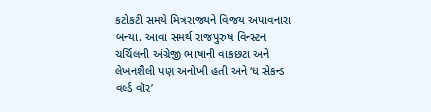કટોકટી સમયે મિત્રરાજ્યને વિજય અપાવનારા બન્યા. આવા સમર્થ રાજપુરુષ વિન્સ્ટન ચર્ચિલની અંગ્રેજી ભાષાની વાકછટા અને લેખનશૈલી પણ અનોખી હતી અને ‘ધ સેકન્ડ વર્લ્ડ વૉર’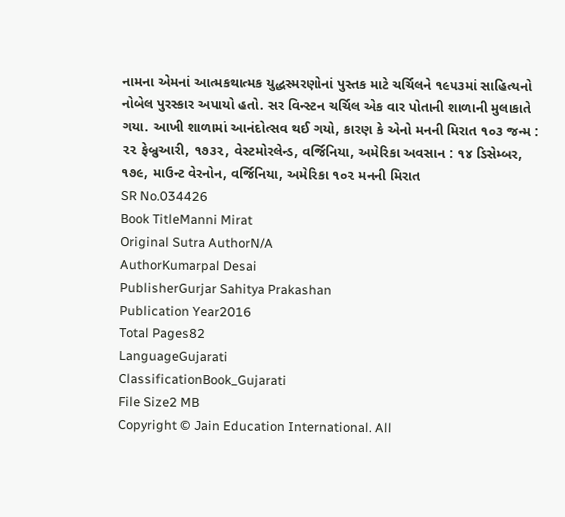નામના એમનાં આત્મકથાત્મક યુદ્ધસ્મરણોનાં પુસ્તક માટે ચર્ચિલને ૧૯૫૩માં સાહિત્યનો નોબેલ પુરસ્કાર અપાયો હતો. સર વિન્સ્ટન ચર્ચિલ એક વાર પોતાની શાળાની મુલાકાતે ગયા. આખી શાળામાં આનંદોત્સવ થઈ ગયો, કારણ કે એનો મનની મિરાત ૧૦૩ જન્મ : ૨૨ ફેબ્રુઆરી, ૧૭૩૨, વેસ્ટમોરલેન્ડ, વર્જિનિયા, અમેરિકા અવસાન : ૧૪ ડિસેમ્બર, ૧૭૯, માઉન્ટ વેરનોન, વર્જિનિયા, અમેરિકા ૧૦૨ મનની મિરાત
SR No.034426
Book TitleManni Mirat
Original Sutra AuthorN/A
AuthorKumarpal Desai
PublisherGurjar Sahitya Prakashan
Publication Year2016
Total Pages82
LanguageGujarati
ClassificationBook_Gujarati
File Size2 MB
Copyright © Jain Education International. All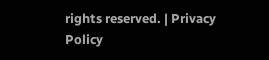rights reserved. | Privacy Policy